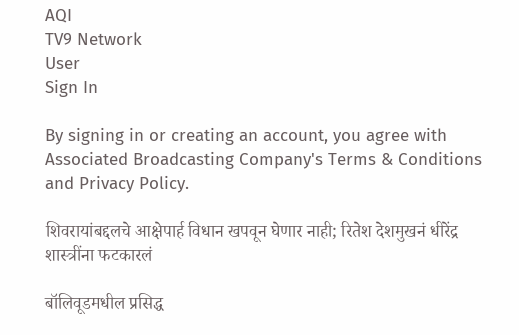AQI
TV9 Network
User
Sign In

By signing in or creating an account, you agree with Associated Broadcasting Company's Terms & Conditions and Privacy Policy.

शिवरायांबद्दलचे आक्षेपार्ह विधान खपवून घेणार नाही; रितेश देशमुखनं धीरेंद्र शास्त्रींना फटकारलं

बॉलिवूडमधील प्रसिद्ध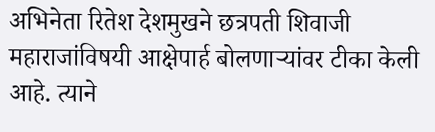अभिनेता रितेश देशमुखने छत्रपती शिवाजी महाराजांविषयी आक्षेपार्ह बोलणाऱ्यांवर टीका केली आहे. त्याने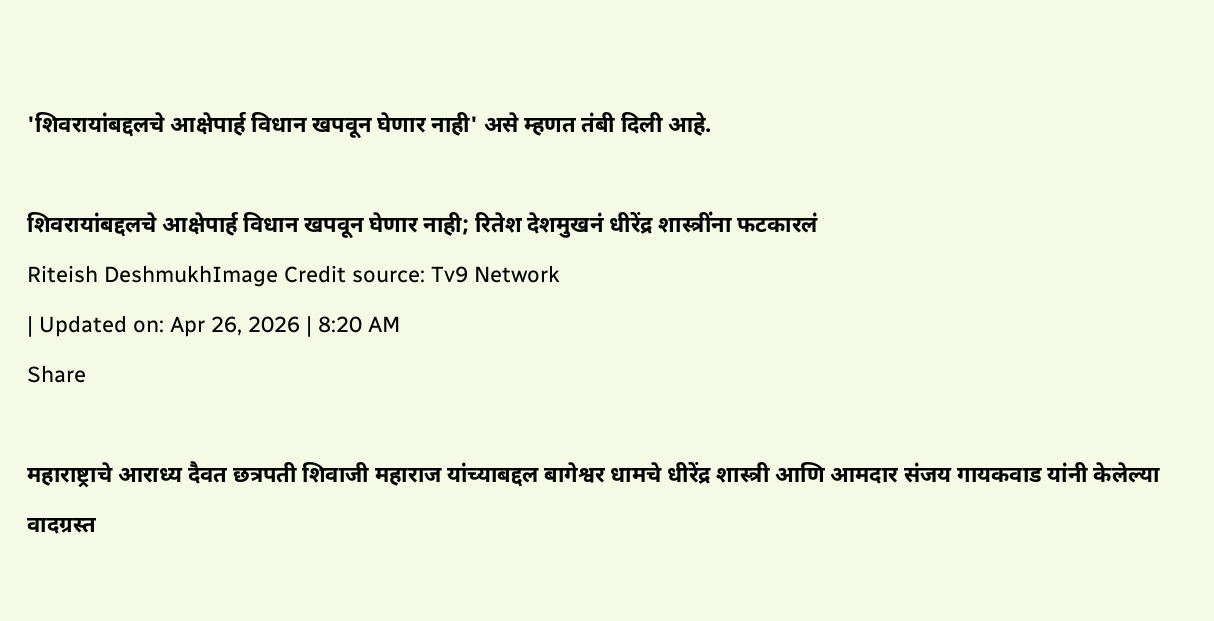'शिवरायांबद्दलचे आक्षेपार्ह विधान खपवून घेणार नाही' असे म्हणत तंबी दिली आहे.

शिवरायांबद्दलचे आक्षेपार्ह विधान खपवून घेणार नाही; रितेश देशमुखनं धीरेंद्र शास्त्रींना फटकारलं
Riteish DeshmukhImage Credit source: Tv9 Network
| Updated on: Apr 26, 2026 | 8:20 AM
Share

महाराष्ट्राचे आराध्य दैवत छत्रपती शिवाजी महाराज यांच्याबद्दल बागेश्वर धामचे धीरेंद्र शास्त्री आणि आमदार संजय गायकवाड यांनी केलेल्या वादग्रस्त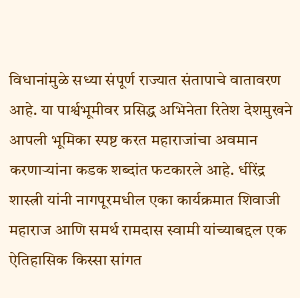विधानांमुळे सध्या संपूर्ण राज्यात संतापाचे वातावरण आहे. या पार्श्वभूमीवर प्रसिद्ध अभिनेता रितेश देशमुखने आपली भूमिका स्पष्ट करत महाराजांचा अवमान करणाऱ्यांना कडक शब्दांत फटकारले आहे. धीरेंद्र शास्त्री यांनी नागपूरमधील एका कार्यक्रमात शिवाजी महाराज आणि समर्थ रामदास स्वामी यांच्याबद्दल एक ऐतिहासिक किस्सा सांगत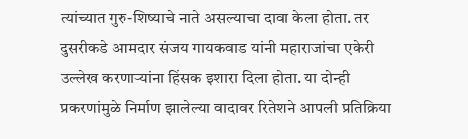त्यांच्यात गुरु-शिष्याचे नाते असल्याचा दावा केला होता. तर दुसरीकडे आमदार संजय गायकवाड यांनी महाराजांचा एकेरी उल्लेख करणाऱ्यांना हिंसक इशारा दिला होता. या दोन्ही प्रकरणांमुळे निर्माण झालेल्या वादावर रितेशने आपली प्रतिक्रिया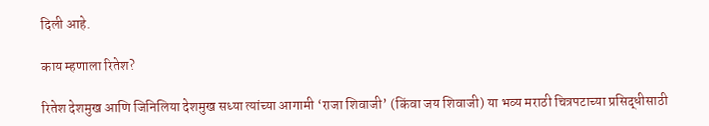दिली आहे.

काय म्हणाला रितेश?

रितेश देशमुख आणि जिनिलिया देशमुख सध्या त्यांच्या आगामी ‘राजा शिवाजी’ (किंवा जय शिवाजी) या भव्य मराठी चित्रपटाच्या प्रसिद्धीसाठी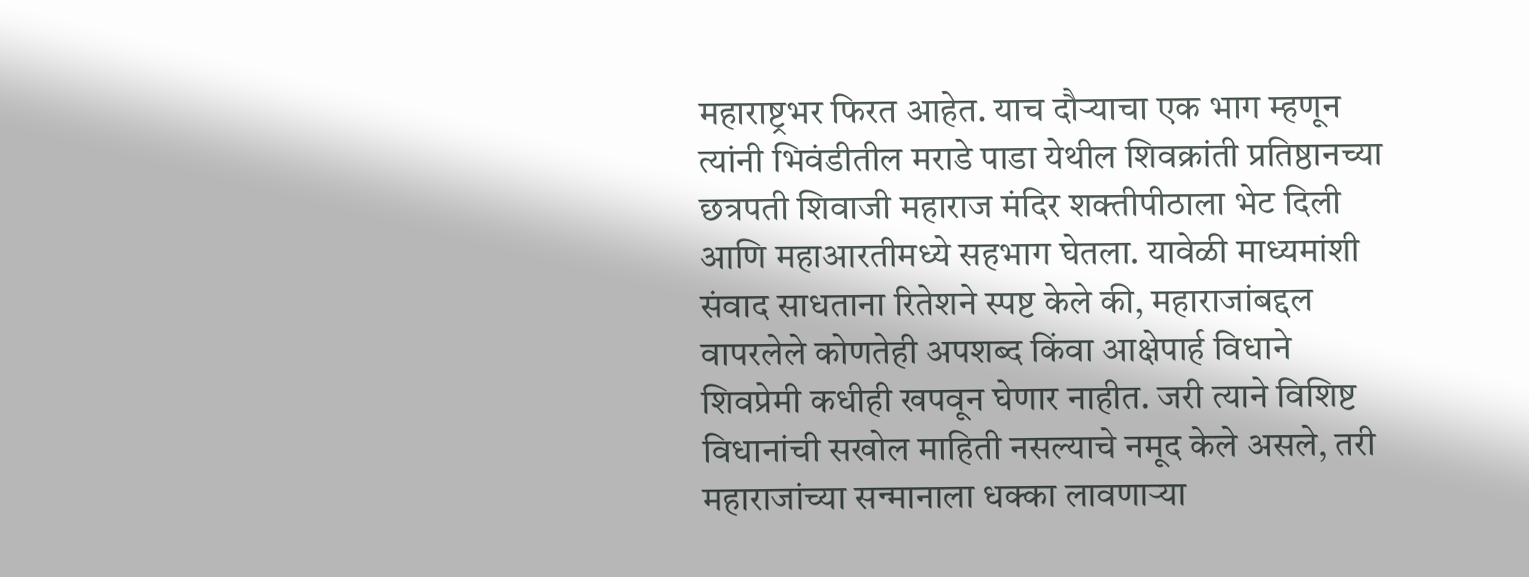महाराष्ट्रभर फिरत आहेत. याच दौऱ्याचा एक भाग म्हणून त्यांनी भिवंडीतील मराडे पाडा येथील शिवक्रांती प्रतिष्ठानच्या छत्रपती शिवाजी महाराज मंदिर शक्तीपीठाला भेट दिली आणि महाआरतीमध्ये सहभाग घेतला. यावेळी माध्यमांशी संवाद साधताना रितेशने स्पष्ट केले की, महाराजांबद्दल वापरलेले कोणतेही अपशब्द किंवा आक्षेपार्ह विधाने शिवप्रेमी कधीही खपवून घेणार नाहीत. जरी त्याने विशिष्ट विधानांची सखोल माहिती नसल्याचे नमूद केले असले, तरी महाराजांच्या सन्मानाला धक्का लावणाऱ्या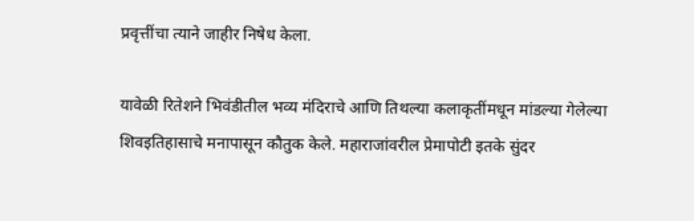प्रवृत्तींचा त्याने जाहीर निषेध केला.

यावेळी रितेशने भिवंडीतील भव्य मंदिराचे आणि तिथल्या कलाकृतींमधून मांडल्या गेलेल्या शिवइतिहासाचे मनापासून कौतुक केले. महाराजांवरील प्रेमापोटी इतके सुंदर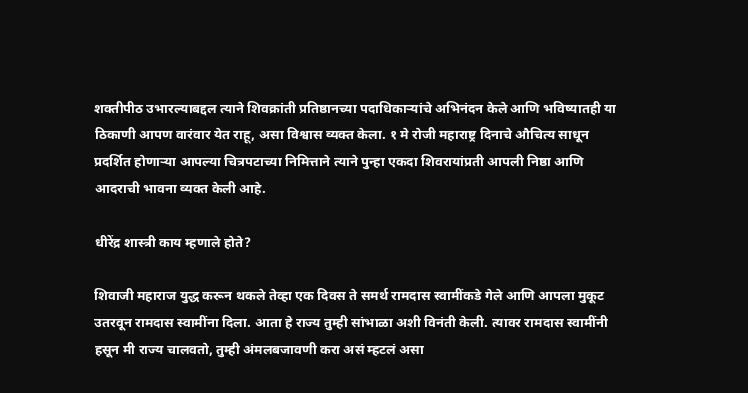शक्तीपीठ उभारल्याबद्दल त्याने शिवक्रांती प्रतिष्ठानच्या पदाधिकाऱ्यांचे अभिनंदन केले आणि भविष्यातही या ठिकाणी आपण वारंवार येत राहू, असा विश्वास व्यक्त केला. १ मे रोजी महाराष्ट्र दिनाचे औचित्य साधून प्रदर्शित होणाऱ्या आपल्या चित्रपटाच्या निमित्ताने त्याने पुन्हा एकदा शिवरायांप्रती आपली निष्ठा आणि आदराची भावना व्यक्त केली आहे.

धीरेंद्र शास्त्री काय म्हणाले होते?

शिवाजी महाराज युद्ध करून थकले तेव्हा एक दिवस ते समर्थ रामदास स्वामींकडे गेले आणि आपला मुकूट उतरवून रामदास स्वामींना दिला. आता हे राज्य तुम्ही सांभाळा अशी विनंती केली. त्यावर रामदास स्वामींनी हसून मी राज्य चालवतो, तुम्ही अंमलबजावणी करा असं म्हटलं असा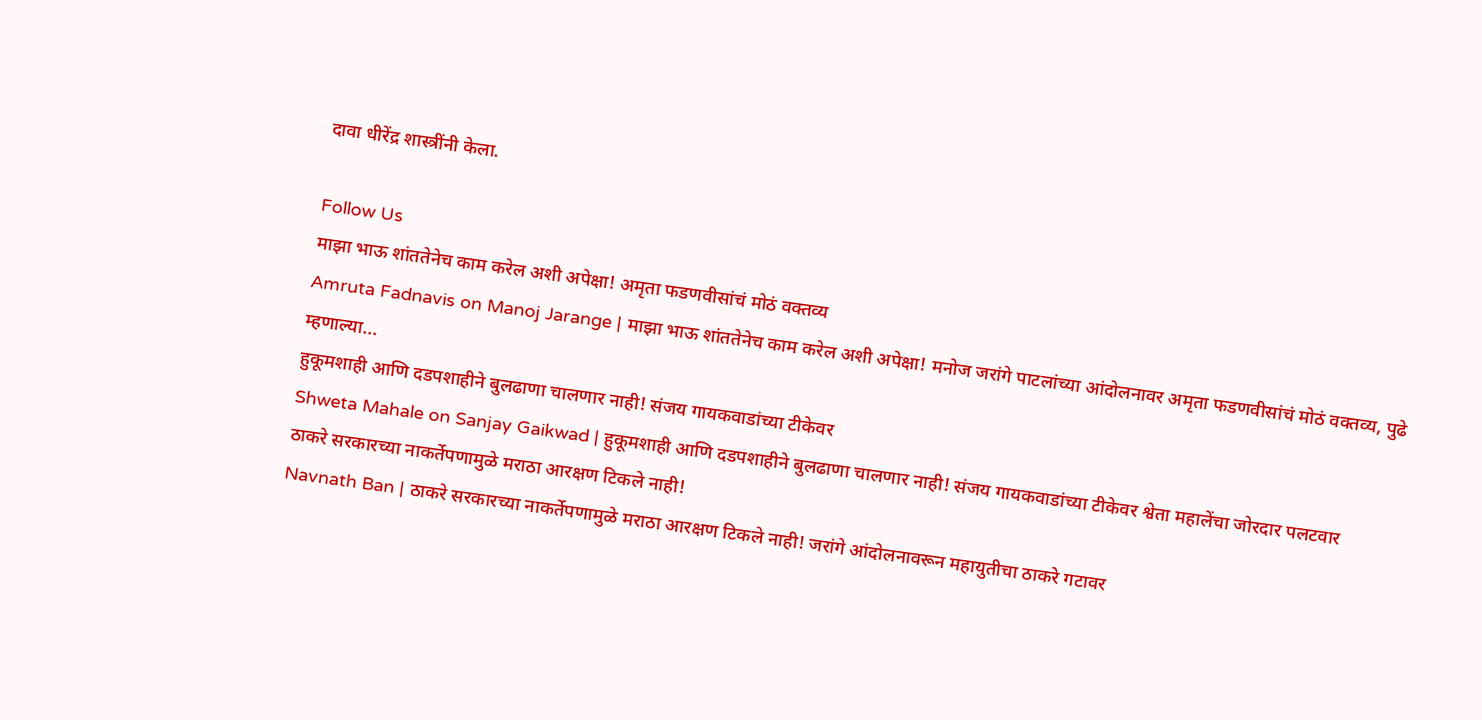दावा धीरेंद्र शास्त्रींनी केला.

Follow Us
माझा भाऊ शांततेनेच काम करेल अशी अपेक्षा! अमृता फडणवीसांचं मोठं वक्तव्य
Amruta Fadnavis on Manoj Jarange | माझा भाऊ शांततेनेच काम करेल अशी अपेक्षा! मनोज जरांगे पाटलांच्या आंदोलनावर अमृता फडणवीसांचं मोठं वक्तव्य, पुढे म्हणाल्या...
हुकूमशाही आणि दडपशाहीने बुलढाणा चालणार नाही! संजय गायकवाडांच्या टीकेवर
Shweta Mahale on Sanjay Gaikwad | हुकूमशाही आणि दडपशाहीने बुलढाणा चालणार नाही! संजय गायकवाडांच्या टीकेवर श्वेता महालेंचा जोरदार पलटवार
ठाकरे सरकारच्या नाकर्तेपणामुळे मराठा आरक्षण टिकले नाही!
Navnath Ban | ठाकरे सरकारच्या नाकर्तेपणामुळे मराठा आरक्षण टिकले नाही! जरांगे आंदोलनावरून महायुतीचा ठाकरे गटावर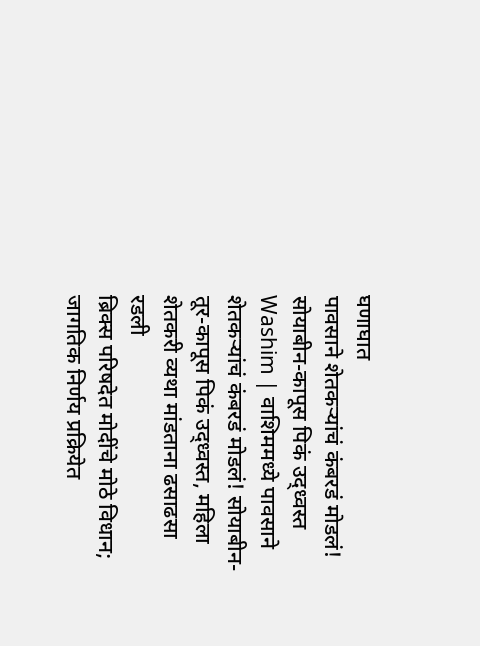घणाघात
पावसाने शेतकऱ्यांचं कंबरडं मोडलं! सोयाबीन-कापूस पिकं उद्ध्वस्त
Washim | वाशिममध्ये पावसाने शेतकऱ्यांचं कंबरडं मोडलं! सोयाबीन-तूर-कापूस पिकं उद्ध्वस्त, महिला शेतकरी व्यथा मांडताना ढसाढसा रडली
ब्रिक्स परिषदेत मोदींचे मोठे विधान; जागतिक निर्णय प्रक्रियेत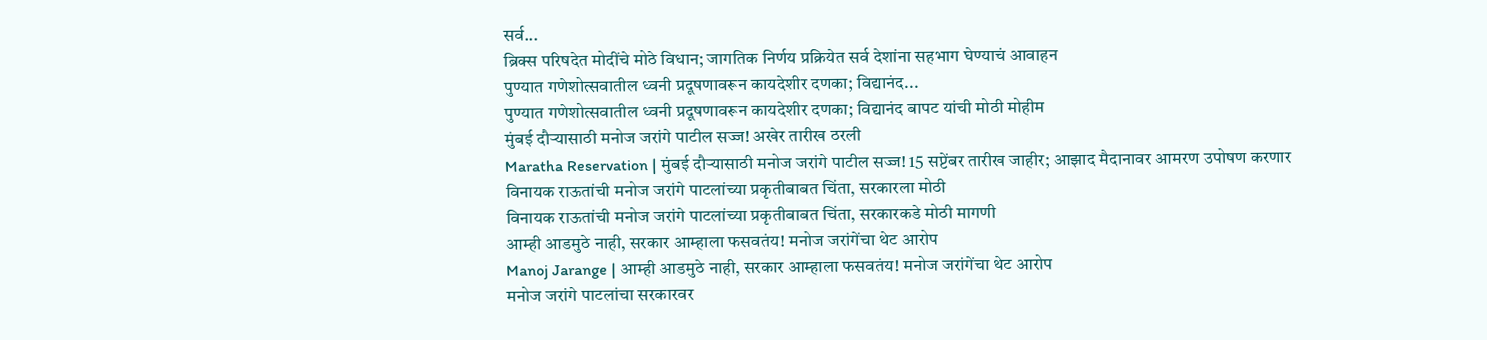सर्व...
ब्रिक्स परिषदेत मोदींचे मोठे विधान; जागतिक निर्णय प्रक्रियेत सर्व देशांना सहभाग घेण्याचं आवाहन
पुण्यात गणेशोत्सवातील ध्वनी प्रदूषणावरून कायदेशीर दणका; विद्यानंद...
पुण्यात गणेशोत्सवातील ध्वनी प्रदूषणावरून कायदेशीर दणका; विद्यानंद बापट यांची मोठी मोहीम
मुंबई दौऱ्यासाठी मनोज जरांगे पाटील सज्ज! अखेर तारीख ठरली
Maratha Reservation | मुंबई दौऱ्यासाठी मनोज जरांगे पाटील सज्ज! 15 सप्टेंबर तारीख जाहीर; आझाद मैदानावर आमरण उपोषण करणार
विनायक राऊतांची मनोज जरांगे पाटलांच्या प्रकृतीबाबत चिंता, सरकारला मोठी
विनायक राऊतांची मनोज जरांगे पाटलांच्या प्रकृतीबाबत चिंता, सरकारकडे मोठी मागणी
आम्ही आडमुठे नाही, सरकार आम्हाला फसवतंय! मनोज जरांगेंचा थेट आरोप
Manoj Jarange | आम्ही आडमुठे नाही, सरकार आम्हाला फसवतंय! मनोज जरांगेंचा थेट आरोप
मनोज जरांगे पाटलांचा सरकारवर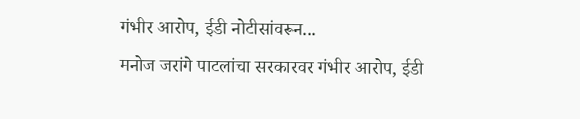गंभीर आरोप, ईडी नोटीसांवरून...
मनोज जरांगे पाटलांचा सरकारवर गंभीर आरोप, ईडी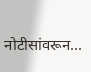नोटीसांवरून...